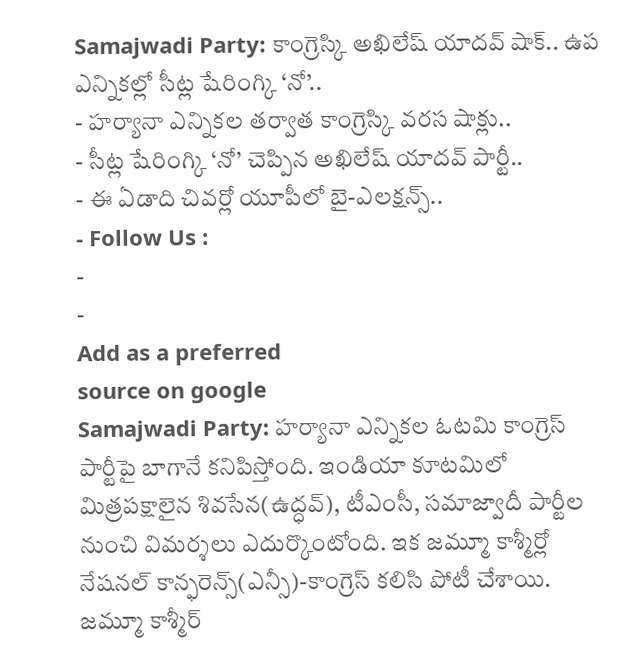Samajwadi Party: కాంగ్రెస్కి అఖిలేష్ యాదవ్ షాక్.. ఉప ఎన్నికల్లో సీట్ల షేరింగ్కి ‘నో’..
- హర్యానా ఎన్నికల తర్వాత కాంగ్రెస్కి వరస షాక్లు..
- సీట్ల షేరింగ్కి ‘నో’ చెప్పిన అఖిలేష్ యాదవ్ పార్టీ..
- ఈ ఏడాది చివర్లో యూపీలో బై-ఎలక్షన్స్..
- Follow Us :
-
-
Add as a preferred
source on google
Samajwadi Party: హర్యానా ఎన్నికల ఓటమి కాంగ్రెస్ పార్టీపై బాగానే కనిపిస్తోంది. ఇండియా కూటమిలో మిత్రపక్షాలైన శివసేన(ఉద్ధవ్), టీఎంసీ, సమాజ్వాదీ పార్టీల నుంచి విమర్శలు ఎదుర్కొంటోంది. ఇక జమ్మూ కాశ్మీర్లో నేషనల్ కాన్ఫరెన్స్(ఎన్సీ)-కాంగ్రెస్ కలిసి పోటీ చేశాయి. జమ్మూ కాశ్మీర్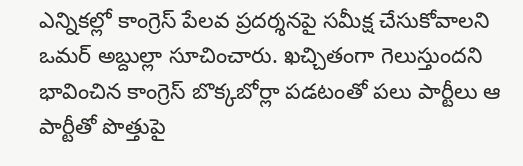ఎన్నికల్లో కాంగ్రెస్ పేలవ ప్రదర్శనపై సమీక్ష చేసుకోవాలని ఒమర్ అబ్దుల్లా సూచించారు. ఖచ్చితంగా గెలుస్తుందని భావించిన కాంగ్రెస్ బొక్కబోర్లా పడటంతో పలు పార్టీలు ఆ పార్టీతో పొత్తుపై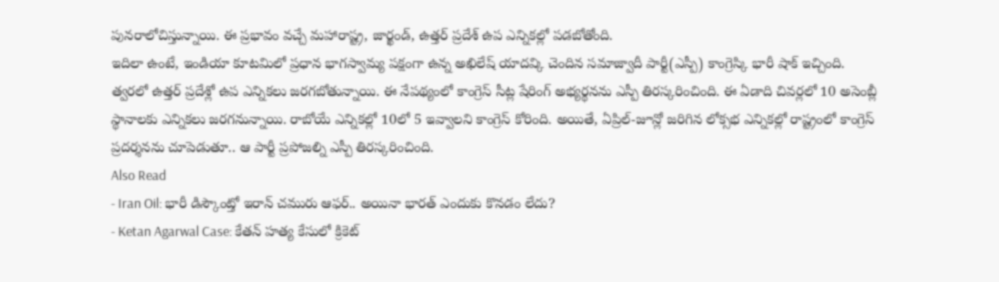పునరాలోచిస్తున్నాయి. ఈ ప్రభావం వచ్చే మహారాష్ట్ర, జార్ఖండ్, ఉత్తర్ ప్రదేశ్ ఉప ఎన్నికల్లో పడబోతోంది.
ఇదిలా ఉంటే, ఇండియా కూటమిలో ప్రధాన భాగస్వామ్య పక్షంగా ఉన్న అఖిలేష్ యాదవ్కి చెందిన సమాజ్వాదీ పార్టీ(ఎస్పీ) కాంగ్రెస్కి భారీ షాక్ ఇచ్చింది. త్వరలో ఉత్తర్ ప్రదేశ్లో ఉప ఎన్నికలు జరగబోతున్నాయి. ఈ నేపథ్యంలో కాంగ్రెస్ సీట్ల షేరింగ్ అభ్యర్థనను ఎస్పీ తిరస్కరించింది. ఈ ఏడాది చివర్లలో 10 అసెంబ్లీ స్థానాలకు ఎన్నికలు జరగనున్నాయి. రాబోయే ఎన్నికల్లో 10లో 5 ఇవ్వాలని కాంగ్రెస్ కోరింది. అయితే, ఏప్రిల్-జూన్లో జరిగిన లోక్సభ ఎన్నికల్లో రాష్ట్రంలో కాంగ్రెస్ ప్రదర్శనను చూపెడుతూ.. ఆ పార్టీ ప్రపోజల్ని ఎస్పీ తిరస్కరించింది.
Also Read
- Iran Oil: భారీ డిస్కౌంట్తో ఇరాన్ చమురు ఆఫర్.. అయినా భారత్ ఎందుకు కొనడం లేదు?
- Ketan Agarwal Case: కేతన్ హత్య కేసులో క్రికెట్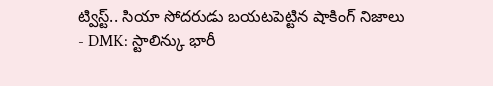ట్విస్ట్.. సియా సోదరుడు బయటపెట్టిన షాకింగ్ నిజాలు
- DMK: స్టాలిన్కు భారీ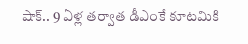షాక్.. 9 ఏళ్ల తర్వాత డీఎంకే కూటమికి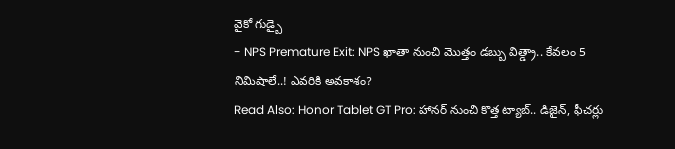వైకో గుడ్బై
- NPS Premature Exit: NPS ఖాతా నుంచి మొత్తం డబ్బు విత్డ్రా.. కేవలం 5 నిమిషాలే..! ఎవరికి అవకాశం?
Read Also: Honor Tablet GT Pro: హానర్ నుంచి కొత్త ట్యాబ్.. డిజైన్, ఫీచర్లు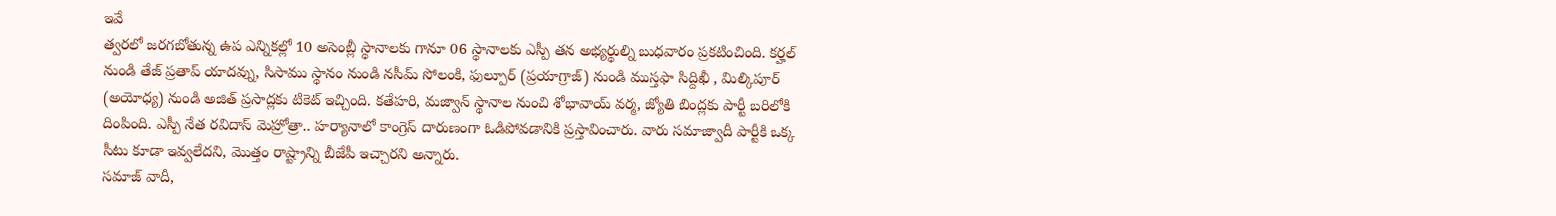ఇవే
త్వరలో జరగబోతున్న ఉప ఎన్నికల్లో 10 అసెంబ్లీ స్థానాలకు గానూ 06 స్థానాలకు ఎస్పీ తన అభ్యర్థుల్ని బుధవారం ప్రకటించింది. కర్హల్ నుండి తేజ్ ప్రతాప్ యాదవ్ను, సిసాము స్థానం నుండి నసీమ్ సోలంకి, ఫుల్పూర్ (ప్రయాగ్రాజ్) నుండి ముస్తఫా సిద్దిఖీ , మిల్కిపూర్ (అయోధ్య) నుండి అజిత్ ప్రసాద్లకు టికెట్ ఇచ్చింది. కతేహరి, మజ్వాన్ స్థానాల నుంచి శోభావాయ్ వర్మ, జ్యోతి బింద్లకు పార్టీ బరిలోకి దింపింది. ఎస్పీ నేత రవిదాస్ మెహ్రోత్రా.. హర్యానాలో కాంగ్రెస్ దారుణంగా ఓడిపోవడానికి ప్రస్తావించారు. వారు సమాజ్వాదీ పార్టీకి ఒక్క సీటు కూడా ఇవ్వలేదని, మొత్తం రాష్ట్రాన్ని బీజేపీ ఇచ్చారని అన్నారు.
సమాజ్ వాదీ,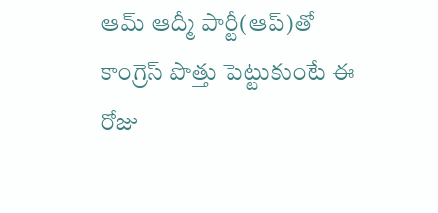ఆమ్ ఆద్మీ పార్టీ(ఆప్)తో కాంగ్రెస్ పొత్తు పెట్టుకుంటే ఈ రోజు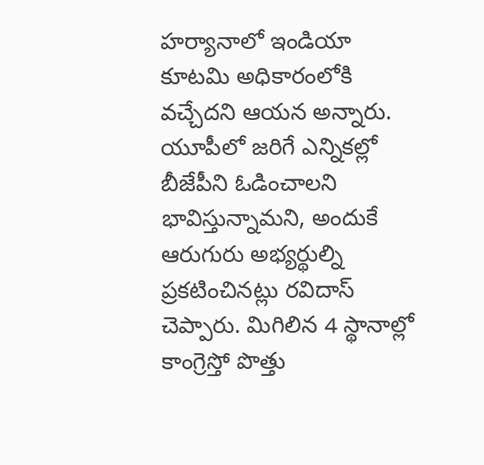హర్యానాలో ఇండియా కూటమి అధికారంలోకి వచ్చేదని ఆయన అన్నారు. యూపీలో జరిగే ఎన్నికల్లో బీజేపీని ఓడించాలని భావిస్తున్నామని, అందుకే ఆరుగురు అభ్యర్థుల్ని ప్రకటించినట్లు రవిదాస్ చెప్పారు. మిగిలిన 4 స్థానాల్లో కాంగ్రెస్తో పొత్తు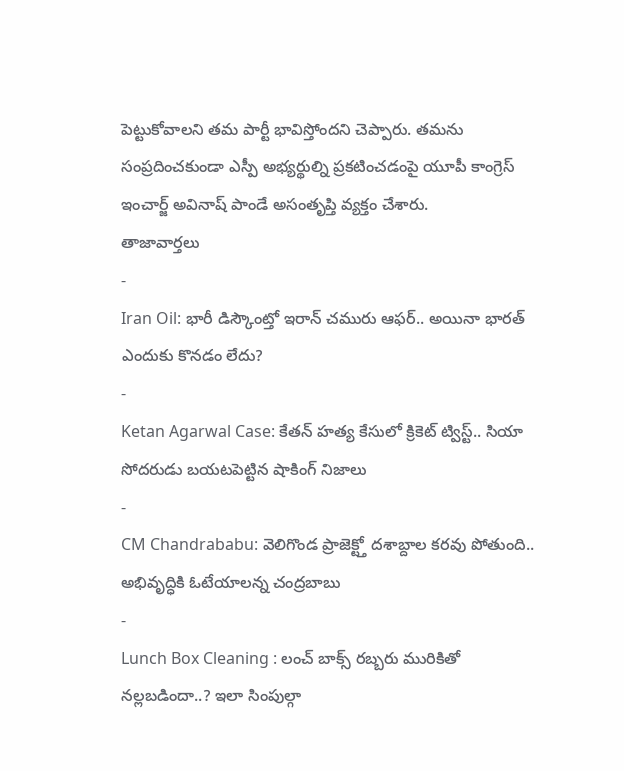పెట్టుకోవాలని తమ పార్టీ భావిస్తోందని చెప్పారు. తమను సంప్రదించకుండా ఎస్పీ అభ్యర్థుల్ని ప్రకటించడంపై యూపీ కాంగ్రెస్ ఇంచార్జ్ అవినాష్ పాండే అసంతృప్తి వ్యక్తం చేశారు.
తాజావార్తలు
-
Iran Oil: భారీ డిస్కౌంట్తో ఇరాన్ చమురు ఆఫర్.. అయినా భారత్ ఎందుకు కొనడం లేదు?
-
Ketan Agarwal Case: కేతన్ హత్య కేసులో క్రికెట్ ట్విస్ట్.. సియా సోదరుడు బయటపెట్టిన షాకింగ్ నిజాలు
-
CM Chandrababu: వెలిగొండ ప్రాజెక్ట్తో దశాబ్దాల కరవు పోతుంది.. అభివృద్ధికి ఓటేయాలన్న చంద్రబాబు
-
Lunch Box Cleaning : లంచ్ బాక్స్ రబ్బరు మురికితో నల్లబడిందా..? ఇలా సింపుల్గా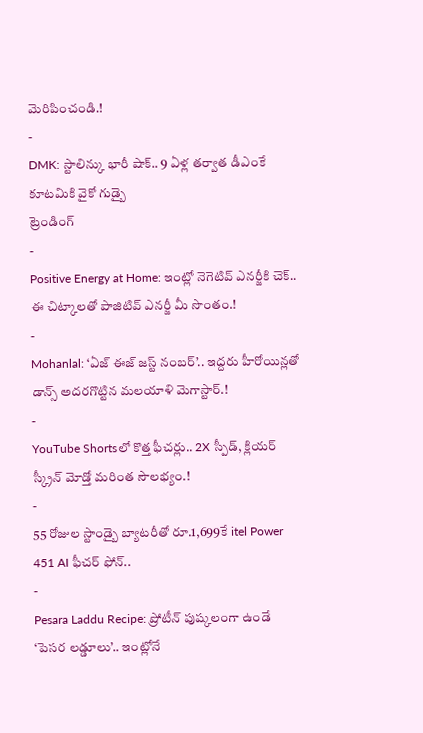మెరిపించండి.!
-
DMK: స్టాలిన్కు భారీ షాక్.. 9 ఏళ్ల తర్వాత డీఎంకే కూటమికి వైకో గుడ్బై
ట్రెండింగ్
-
Positive Energy at Home: ఇంట్లో నెగెటివ్ ఎనర్జీకి చెక్.. ఈ చిట్కాలతో పాజిటివ్ ఎనర్జీ మీ సొంతం.!
-
Mohanlal: ‘ఏజ్ ఈజ్ జస్ట్ నంబర్’.. ఇద్దరు హీరోయిన్లతో డాన్స్ అదరగొట్టిన మలయాళి మెగాస్టార్.!
-
YouTube Shortsలో కొత్త ఫీచర్లు.. 2X స్పీడ్, క్లియర్ స్క్రీన్ మోడ్తో మరింత సౌలభ్యం.!
-
55 రోజుల స్టాండ్బై బ్యాటరీతో రూ.1,699కే itel Power 451 AI ఫీచర్ ఫోన్..
-
Pesara Laddu Recipe: ప్రోటీన్ పుష్కలంగా ఉండే ‘పెసర లడ్డూలు’.. ఇంట్లోనే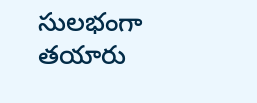సులభంగా తయారు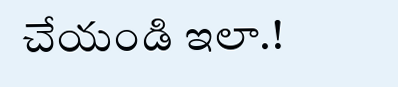చేయండి ఇలా.!